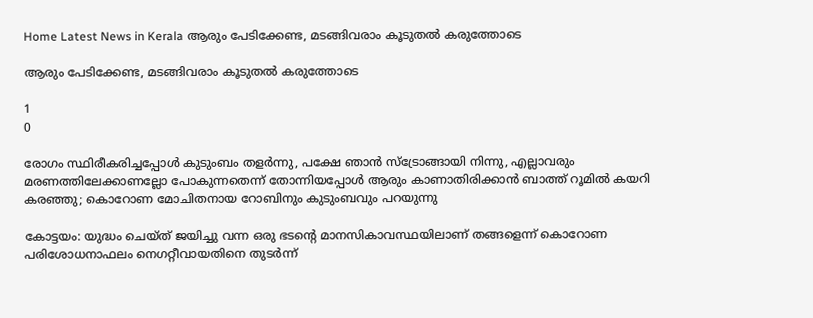Home Latest News in Kerala ആരും പേടിക്കേണ്ട, മടങ്ങിവരാം കൂടുതല്‍ കരുത്തോടെ

ആരും പേടിക്കേണ്ട, മടങ്ങിവരാം കൂടുതല്‍ കരുത്തോടെ

1
0

രോഗം സ്ഥിരീകരിച്ചപ്പോള്‍ കുടുംബം തളര്‍ന്നു, പക്ഷേ ഞാന്‍ സ്‌ട്രോങ്ങായി നിന്നു, എല്ലാവരും മരണത്തിലേക്കാണല്ലോ പോകുന്നതെന്ന് തോന്നിയപ്പോള്‍ ആരും കാണാതിരിക്കാന്‍ ബാത്ത് റൂമില്‍ കയറി കരഞ്ഞു; കൊറോണ മോചിതനായ റോബിനും കുടുംബവും പറയുന്നു

കോട്ടയം: യുദ്ധം ചെയ്ത് ജയിച്ചു വന്ന ഒരു ഭടന്റെ മാനസികാവസ്ഥയിലാണ് തങ്ങളെന്ന് കൊറോണ പരിശോധനാഫലം നെഗറ്റീവായതിനെ തുടര്‍ന്ന്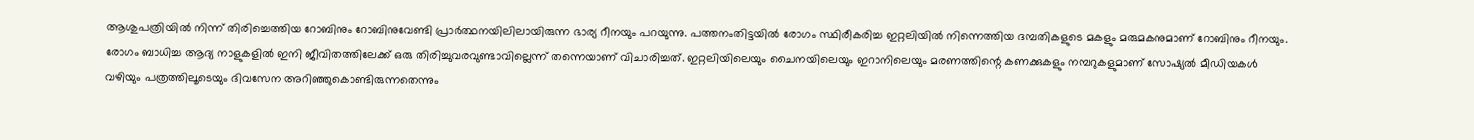ആശുപത്രിയില്‍ നിന്ന് തിരിച്ചെത്തിയ റോബിനും റോബിനുവേണ്ടി പ്രാര്‍ത്ഥനയിലിലായിരുന്ന ഭാര്യ റീനയും പറയുന്നു. പത്തനംതിട്ടയില്‍ രോഗം സ്ഥിരീകരിച്ച ഇറ്റലിയില്‍ നിന്നെത്തിയ ദമ്പതികളുടെ മകളും മരുമകനുമാണ് റോബിനും റീനയും.
രോഗം ബാധിച്ച ആദ്യ നാളുകളില്‍ ഇനി ജീവിതത്തിലേക്ക് ഒരു തിരിച്ചുവരവുണ്ടാവില്ലെന്ന് തന്നെയാണ് വിചാരിച്ചത്. ഇറ്റലിയിലെയും ചൈനയിലെയും ഇറാനിലെയും മരണത്തിന്റെ കണക്കുകളും നമ്പറുകളുമാണ് സോഷ്യല്‍ മീഡിയകള്‍ വഴിയും പത്രത്തിലൂടെയും ദിവസേന അറിഞ്ഞുകൊണ്ടിരുന്നതെന്നും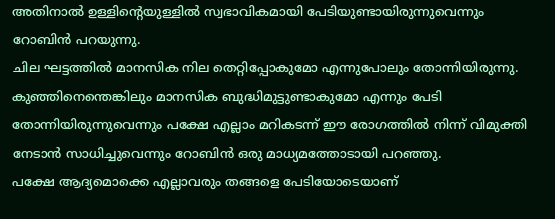അതിനാല്‍ ഉള്ളിന്റെയുള്ളില്‍ സ്വഭാവികമായി പേടിയുണ്ടായിരുന്നുവെന്നും റോബിന്‍ പറയുന്നു.
ചില ഘട്ടത്തില്‍ മാനസിക നില തെറ്റിപ്പോകുമോ എന്നുപോലും തോന്നിയിരുന്നു. കുഞ്ഞിനെന്തെങ്കിലും മാനസിക ബുദ്ധിമുട്ടുണ്ടാകുമോ എന്നും പേടി തോന്നിയിരുന്നുവെന്നും പക്ഷേ എല്ലാം മറികടന്ന് ഈ രോഗത്തില്‍ നിന്ന് വിമുക്തി നേടാന്‍ സാധിച്ചുവെന്നും റോബിന്‍ ഒരു മാധ്യമത്തോടായി പറഞ്ഞു.
പക്ഷേ ആദ്യമൊക്കെ എല്ലാവരും തങ്ങളെ പേടിയോടെയാണ്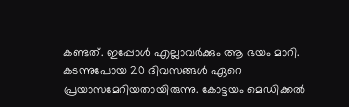കണ്ടത്. ഇപ്പോള്‍ എല്ലാവര്‍ക്കും ആ ഭയം മാറി. കടന്നുപോയ 20 ദിവസങ്ങള്‍ ഏറെ പ്രയാസമേറിയതായിരുന്നു. കോട്ടയം മെഡിക്കല്‍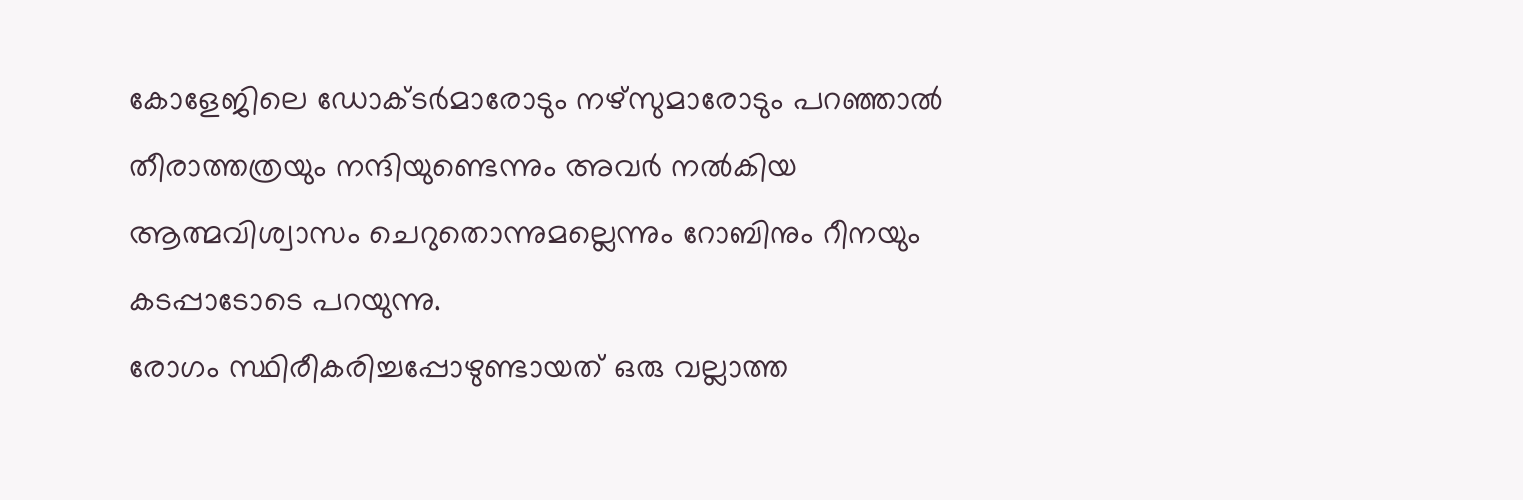കോളേജിലെ ഡോക്ടര്‍മാരോടും നഴ്‌സുമാരോടും പറഞ്ഞാല്‍ തീരാത്തത്രയും നന്ദിയുണ്ടെന്നും അവര്‍ നല്‍കിയ ആത്മവിശ്വാസം ചെറുതൊന്നുമല്ലെന്നും റോബിനും റീനയും കടപ്പാടോടെ പറയുന്നു.
രോഗം സ്ഥിരീകരിച്ചപ്പോഴുണ്ടായത് ഒരു വല്ലാത്ത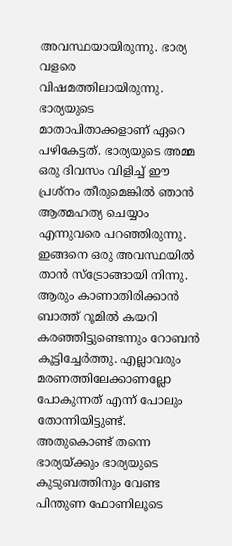അവസ്ഥയായിരുന്നു. ഭാര്യ വളരെ വിഷമത്തിലായിരുന്നു. ഭാര്യയുടെ മാതാപിതാക്കളാണ് ഏറെ പഴികേട്ടത്. ഭാര്യയുടെ അമ്മ ഒരു ദിവസം വിളിച്ച് ഈ പ്രശ്‌നം തീരുമെങ്കില്‍ ഞാന്‍ ആത്മഹത്യ ചെയ്യാം എന്നുവരെ പറഞ്ഞിരുന്നു.
ഇങ്ങനെ ഒരു അവസ്ഥയില്‍ താന്‍ സ്‌ട്രോങ്ങായി നിന്നു. ആരും കാണാതിരിക്കാന്‍ ബാത്ത് റൂമില്‍ കയറി കരഞ്ഞിട്ടുണ്ടെന്നും റോബന്‍ കൂട്ടിച്ചേര്‍ത്തു. എല്ലാവരും മരണത്തിലേക്കാണല്ലോ പോകുന്നത് എന്ന് പോലും തോന്നിയിട്ടുണ്ട്. അതുകൊണ്ട് തന്നെ ഭാര്യയ്ക്കും ഭാര്യയുടെ കുടുബത്തിനും വേണ്ട പിന്തുണ ഫോണിലൂടെ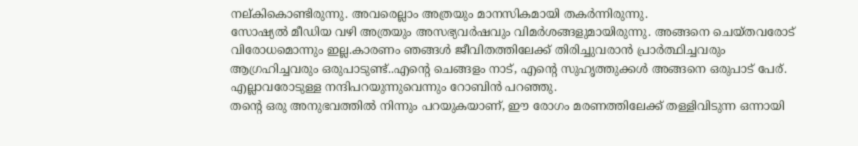നല്കികൊണ്ടിരുന്നു. അവരെല്ലാം അത്രയും മാനസികമായി തകര്‍ന്നിരുന്നു.
സോഷ്യല്‍ മീഡിയ വഴി അത്രയും അസഭ്യവര്‍ഷവും വിമര്‍ശങ്ങളുമായിരുന്നു. അങ്ങനെ ചെയ്തവരോട് വിരോധമൊന്നും ഇല്ല.കാരണം ഞങ്ങള്‍ ജീവിതത്തിലേക്ക് തിരിച്ചുവരാന്‍ പ്രാര്‍ത്ഥിച്ചവരും ആഗ്രഹിച്ചവരും ഒരുപാടുണ്ട്..എന്റെ ചെങ്ങളം നാട്, എന്റെ സുഹൃത്തുക്കള്‍ അങ്ങനെ ഒരുപാട് പേര്. എല്ലാവരോടുള്ള നന്ദിപറയുന്നുവെന്നും റോബിന്‍ പറഞ്ഞു.
തന്റെ ഒരു അനുഭവത്തില്‍ നിന്നും പറയുകയാണ്, ഈ രോഗം മരണത്തിലേക്ക് തള്ളിവിടുന്ന ഒന്നായി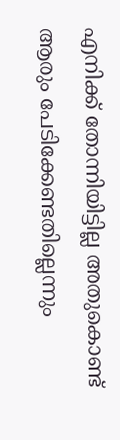എനിക്ക് തോന്നിയിട്ടില്ല അതുകൊണ്ട് ആരും പേടിക്കേണ്ടതില്ലെന്നും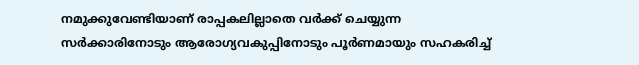നമുക്കുവേണ്ടിയാണ് രാപ്പകലില്ലാതെ വര്‍ക്ക് ചെയ്യുന്ന സര്‍ക്കാരിനോടും ആരോഗ്യവകുപ്പിനോടും പൂര്‍ണമായും സഹകരിച്ച്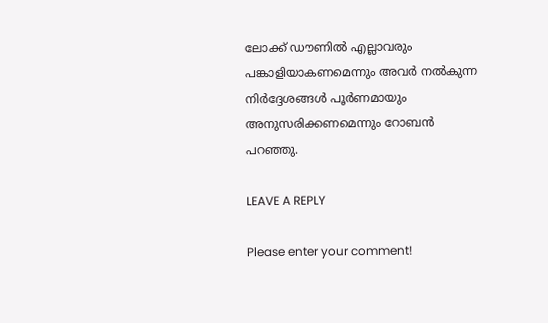ലോക്ക് ഡൗണില്‍ എല്ലാവരും പങ്കാളിയാകണമെന്നും അവര്‍ നല്‍കുന്ന നിര്‍ദ്ദേശങ്ങള്‍ പൂര്‍ണമായും അനുസരിക്കണമെന്നും റോബന്‍ പറഞ്ഞു.

LEAVE A REPLY

Please enter your comment!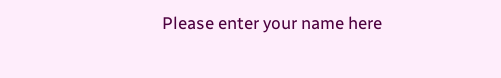Please enter your name here